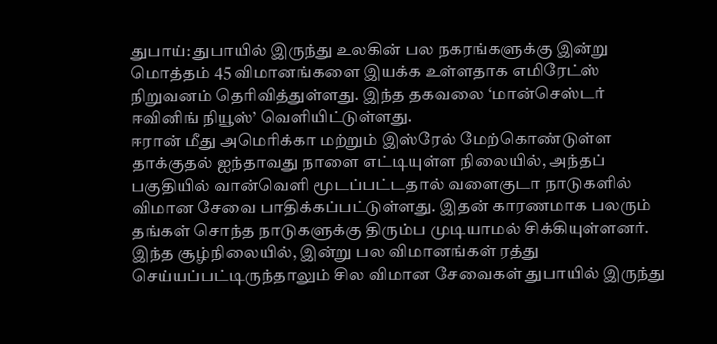துபாய்: துபாயில் இருந்து உலகின் பல நகரங்களுக்கு இன்று மொத்தம் 45 விமானங்களை இயக்க உள்ளதாக எமிரேட்ஸ் நிறுவனம் தெரிவித்துள்ளது. இந்த தகவலை ‘மான்செஸ்டர் ஈவினிங் நியூஸ்’ வெளியிட்டுள்ளது.
ஈரான் மீது அமெரிக்கா மற்றும் இஸ்ரேல் மேற்கொண்டுள்ள தாக்குதல் ஐந்தாவது நாளை எட்டியுள்ள நிலையில், அந்தப் பகுதியில் வான்வெளி மூடப்பட்டதால் வளைகுடா நாடுகளில் விமான சேவை பாதிக்கப்பட்டுள்ளது. இதன் காரணமாக பலரும் தங்கள் சொந்த நாடுகளுக்கு திரும்ப முடியாமல் சிக்கியுள்ளனர்.
இந்த சூழ்நிலையில், இன்று பல விமானங்கள் ரத்து செய்யப்பட்டிருந்தாலும் சில விமான சேவைகள் துபாயில் இருந்து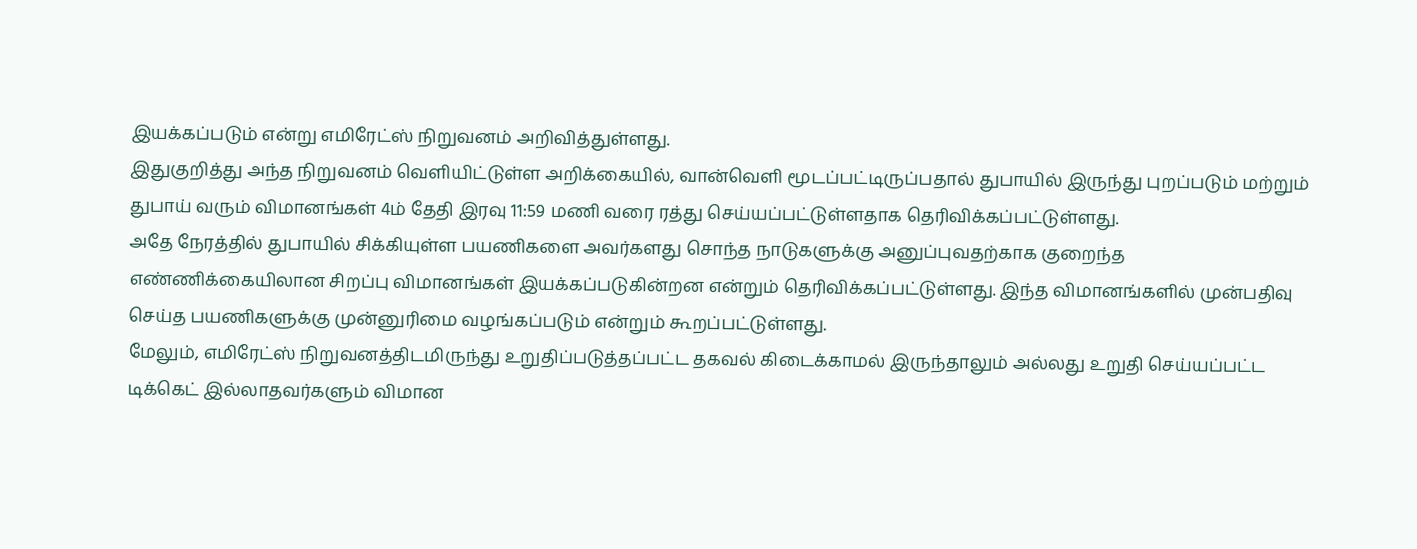இயக்கப்படும் என்று எமிரேட்ஸ் நிறுவனம் அறிவித்துள்ளது.
இதுகுறித்து அந்த நிறுவனம் வெளியிட்டுள்ள அறிக்கையில், வான்வெளி மூடப்பட்டிருப்பதால் துபாயில் இருந்து புறப்படும் மற்றும் துபாய் வரும் விமானங்கள் 4ம் தேதி இரவு 11:59 மணி வரை ரத்து செய்யப்பட்டுள்ளதாக தெரிவிக்கப்பட்டுள்ளது.
அதே நேரத்தில் துபாயில் சிக்கியுள்ள பயணிகளை அவர்களது சொந்த நாடுகளுக்கு அனுப்புவதற்காக குறைந்த எண்ணிக்கையிலான சிறப்பு விமானங்கள் இயக்கப்படுகின்றன என்றும் தெரிவிக்கப்பட்டுள்ளது. இந்த விமானங்களில் முன்பதிவு செய்த பயணிகளுக்கு முன்னுரிமை வழங்கப்படும் என்றும் கூறப்பட்டுள்ளது.
மேலும், எமிரேட்ஸ் நிறுவனத்திடமிருந்து உறுதிப்படுத்தப்பட்ட தகவல் கிடைக்காமல் இருந்தாலும் அல்லது உறுதி செய்யப்பட்ட டிக்கெட் இல்லாதவர்களும் விமான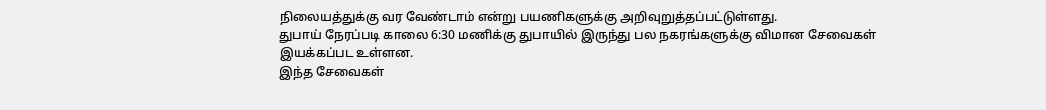நிலையத்துக்கு வர வேண்டாம் என்று பயணிகளுக்கு அறிவுறுத்தப்பட்டுள்ளது.
துபாய் நேரப்படி காலை 6:30 மணிக்கு துபாயில் இருந்து பல நகரங்களுக்கு விமான சேவைகள் இயக்கப்பட உள்ளன.
இந்த சேவைகள்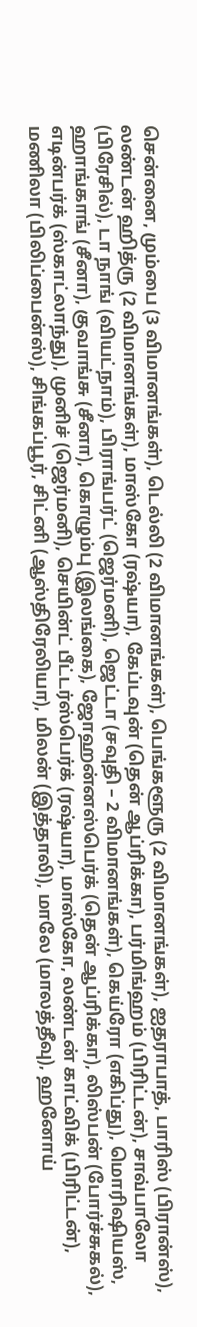சென்னை, மும்பை (3 விமானங்கள்), டெல்லி (2 விமானங்கள்), பெங்களூரு (2 விமானங்கள்), ஐதராபாத், பாரிஸ் (பிரான்ஸ்), லண்டன் ஹித்ரு (2 விமானங்கள்), மாஸ்கோ (ரஷ்யா), கேப்டவுன் (தென் ஆப்ரிக்கா), பர்மிங்ஹம் (பிரிட்டன்), சாவ்பாலோ (பிரேசில்), டா நாங் (வியட்நாம்), பிராங்பர்ட் (ஜெர்மனி), ஜெட்டா (சவுதி – 2 விமானங்கள்), கெய்ரோ (எகிப்து), மொரிஷியஸ், ஹாங்காங் (சீனா), குவாங்சு (சீனா), கொழும்பு (இலங்கை), ஜோஹன்னஸ்பெர்க் (தென் ஆப்ரிக்கா), லிஸ்பன் (போர்ச்சுகல்), எடின்பர்க் (ஸ்காட்லாந்து), முனிச் (ஜெர்மனி), செயின்ட் பீட்டர்ஸ்பெர்க் (ரஷ்யா), மாஸ்கோ, லண்டன் காட்விக் (பிரிட்டன்), மணிலா (பிலிப்பைன்ஸ்), சிங்கப்பூர், சிட்னி (ஆஸ்திரேலியா), மிலன் (இத்தாலி), மாலே (மாலத்தீவு), ஹனோய்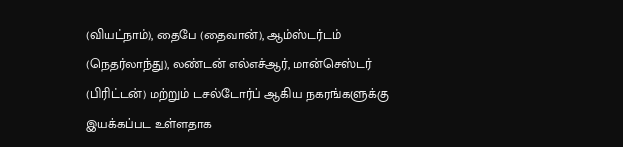(வியட்நாம்), தைபே (தைவான்), ஆம்ஸ்டர்டம் (நெதர்லாந்து), லண்டன் எல்எச்ஆர், மான்செஸ்டர் (பிரிட்டன்) மற்றும் டசல்டோர்ப் ஆகிய நகரங்களுக்கு இயக்கப்பட உள்ளதாக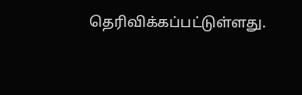தெரிவிக்கப்பட்டுள்ளது.